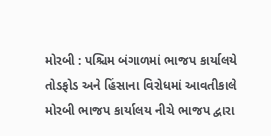મોરબી : પશ્ચિમ બંગાળમાં ભાજપ કાર્યાલયે તોડફોડ અને હિંસાના વિરોધમાં આવતીકાલે મોરબી ભાજપ કાર્યાલય નીચે ભાજપ દ્વારા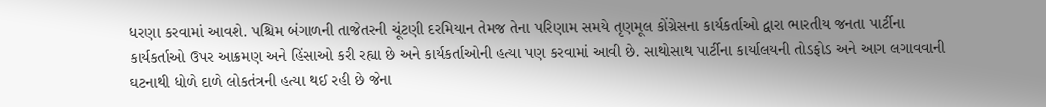ધરણા કરવામાં આવશે. પશ્ચિમ બંગાળની તાજેતરની ચૂંટણી દરમિયાન તેમજ તેના પરિણામ સમયે તૃણમૂલ કોંગ્રેસના કાર્યકર્તાઓ દ્વારા ભારતીય જનતા પાર્ટીના કાર્યકર્તાઓ ઉપર આક્રમણ અને હિંસાઓ કરી રહ્યા છે અને કાર્યકર્તાઓની હત્યા પણ કરવામાં આવી છે. સાથોસાથ પાર્ટીના કાર્યાલયની તોડફોડ અને આગ લગાવવાની ઘટનાથી ધોળે દાળે લોકતંત્રની હત્યા થઈ રહી છે જેના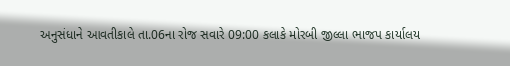અનુસંધાને આવતીકાલે તા.06ના રોજ સવારે 09:00 કલાકે મોરબી જીલ્લા ભાજપ કાર્યાલય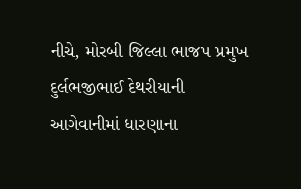નીચે, મોરબી જિલ્લા ભાજપ પ્રમુખ દુર્લભજીભાઈ દેથરીયાની આગેવાનીમાં ધારણાના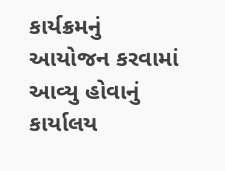કાર્યક્રમનું આયોજન કરવામાં આવ્યુ હોવાનું કાર્યાલય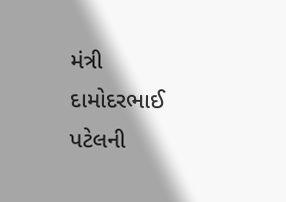મંત્રી દામોદરભાઈ પટેલની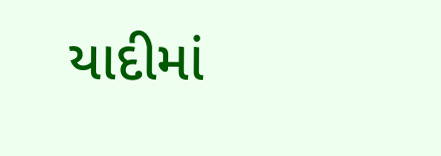યાદીમાં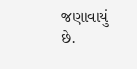જણાવાયું છે.